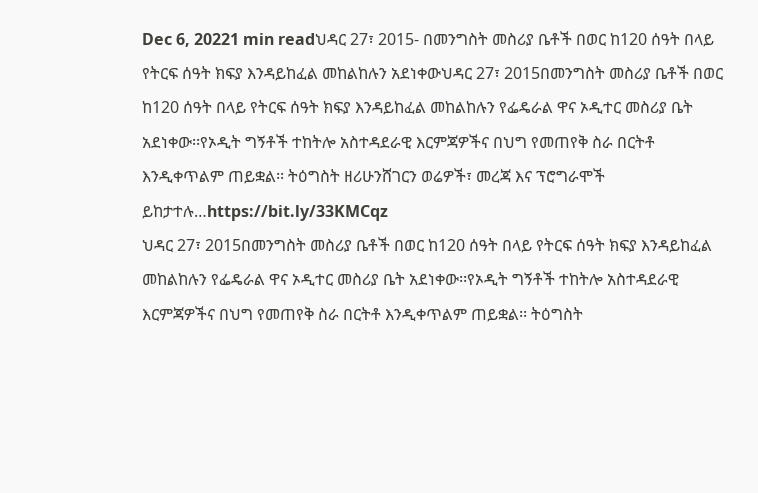Dec 6, 20221 min readህዳር 27፣ 2015- በመንግስት መስሪያ ቤቶች በወር ከ120 ሰዓት በላይ የትርፍ ሰዓት ክፍያ እንዳይከፈል መከልከሉን አደነቀውህዳር 27፣ 2015በመንግስት መስሪያ ቤቶች በወር ከ120 ሰዓት በላይ የትርፍ ሰዓት ክፍያ እንዳይከፈል መከልከሉን የፌዴራል ዋና ኦዲተር መስሪያ ቤት አደነቀው፡፡የኦዲት ግኝቶች ተከትሎ አስተዳደራዊ እርምጃዎችና በህግ የመጠየቅ ስራ በርትቶ እንዲቀጥልም ጠይቋል፡፡ ትዕግስት ዘሪሁንሸገርን ወሬዎች፣ መረጃ እና ፕሮግራሞች ይከታተሉ…https://bit.ly/33KMCqz
ህዳር 27፣ 2015በመንግስት መስሪያ ቤቶች በወር ከ120 ሰዓት በላይ የትርፍ ሰዓት ክፍያ እንዳይከፈል መከልከሉን የፌዴራል ዋና ኦዲተር መስሪያ ቤት አደነቀው፡፡የኦዲት ግኝቶች ተከትሎ አስተዳደራዊ እርምጃዎችና በህግ የመጠየቅ ስራ በርትቶ እንዲቀጥልም ጠይቋል፡፡ ትዕግስት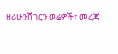ዘሪሁንሸገርን ወሬዎች፣ መረጃ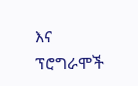እና ፕሮግራሞች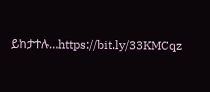ይከታተሉ…https://bit.ly/33KMCqz